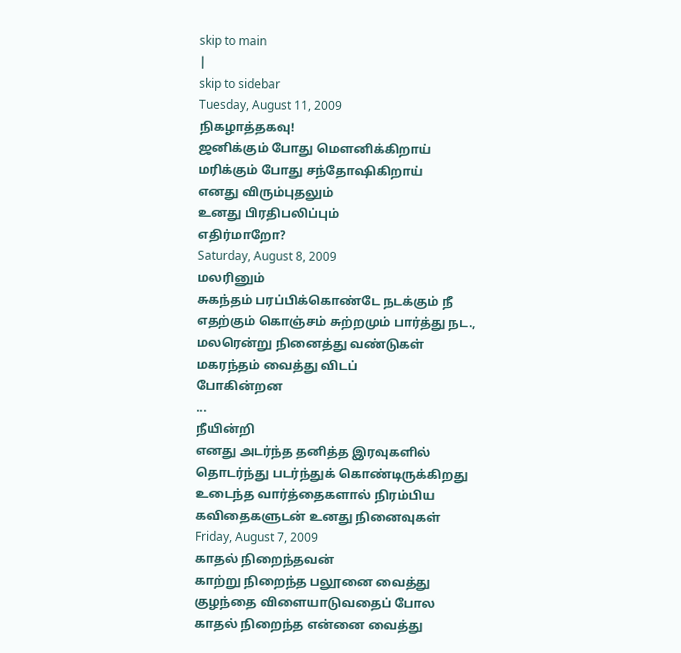skip to main
|
skip to sidebar
Tuesday, August 11, 2009
நிகழாத்தகவு!
ஜனிக்கும் போது மௌனிக்கிறாய்
மரிக்கும் போது சந்தோஷிகிறாய்
எனது விரும்புதலும்
உனது பிரதிபலிப்பும்
எதிர்மாறோ?
Saturday, August 8, 2009
மலரினும்
சுகந்தம் பரப்பிக்கொண்டே நடக்கும் நீ
எதற்கும் கொஞ்சம் சுற்றமும் பார்த்து நட.,
மலரென்று நினைத்து வண்டுகள்
மகரந்தம் வைத்து விடப்
போகின்றன
...
நீயின்றி
எனது அடர்ந்த தனித்த இரவுகளில்
தொடர்ந்து படர்ந்துக் கொண்டிருக்கிறது
உடைந்த வார்த்தைகளால் நிரம்பிய
கவிதைகளுடன் உனது நினைவுகள்
Friday, August 7, 2009
காதல் நிறைந்தவன்
காற்று நிறைந்த பலூனை வைத்து
குழந்தை விளையாடுவதைப் போல
காதல் நிறைந்த என்னை வைத்து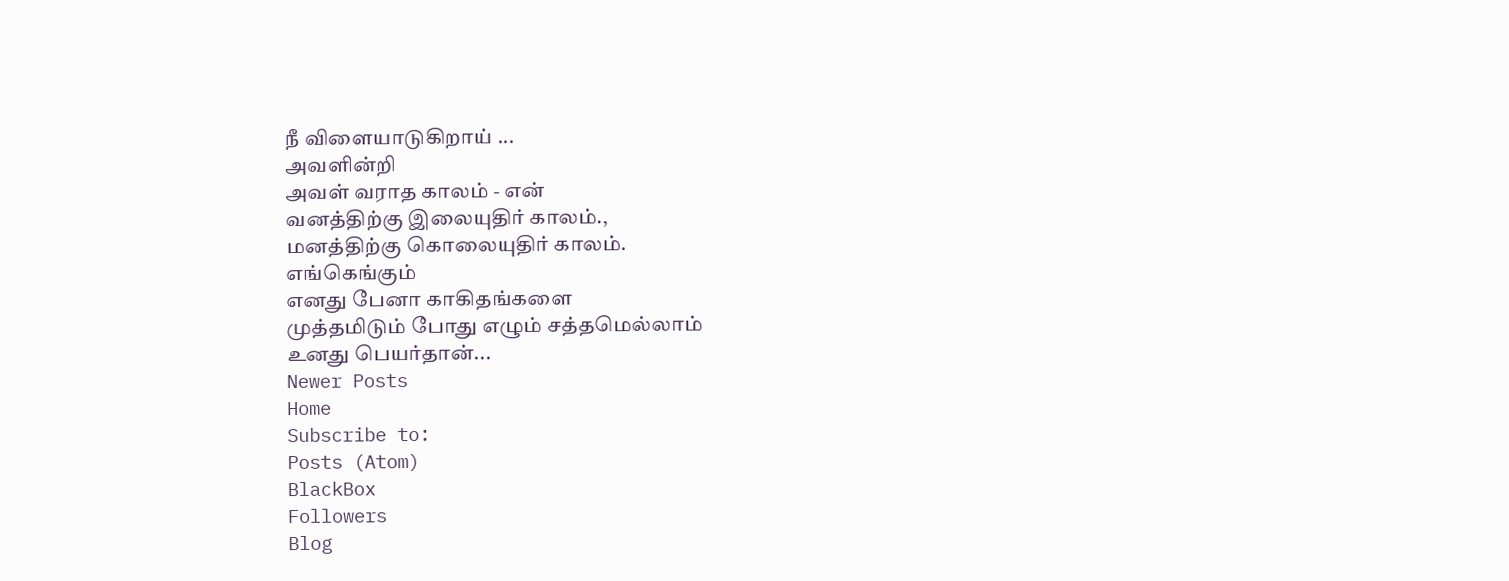நீ விளையாடுகிறாய் ...
அவளின்றி
அவள் வராத காலம் - என்
வனத்திற்கு இலையுதிர் காலம்.,
மனத்திற்கு கொலையுதிர் காலம்.
எங்கெங்கும்
எனது பேனா காகிதங்களை
முத்தமிடும் போது எழும் சத்தமெல்லாம்
உனது பெயர்தான்...
Newer Posts
Home
Subscribe to:
Posts (Atom)
BlackBox
Followers
Blog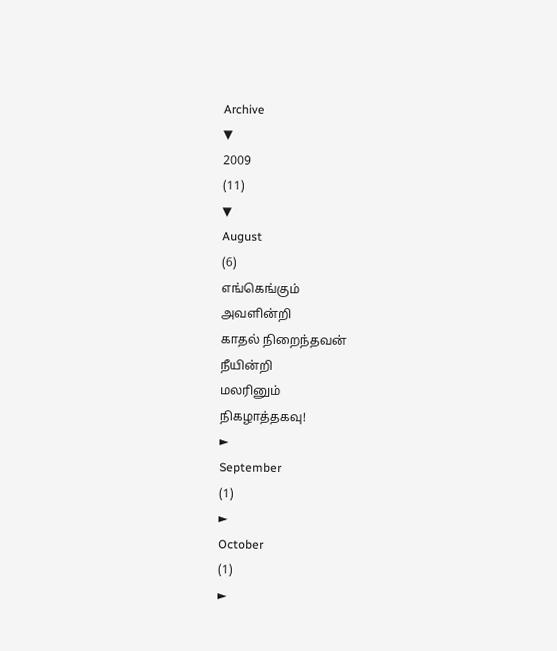Archive
▼
2009
(11)
▼
August
(6)
எங்கெங்கும்
அவளின்றி
காதல் நிறைந்தவன்
நீயின்றி
மலரினும்
நிகழாத்தகவு!
►
September
(1)
►
October
(1)
►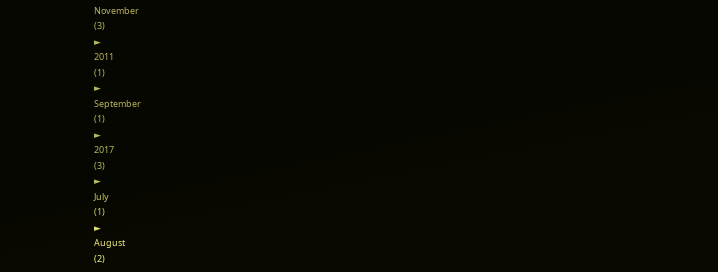November
(3)
►
2011
(1)
►
September
(1)
►
2017
(3)
►
July
(1)
►
August
(2)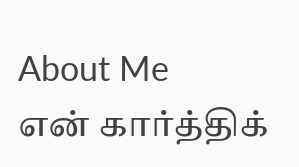About Me
என் கார்த்திக்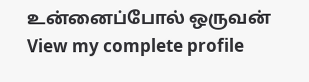உன்னைப்போல் ஒருவன்
View my complete profile